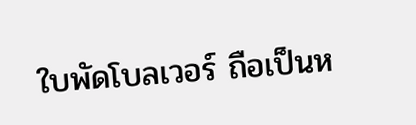ใบพัดโบลเวอร์ ถือเป็นห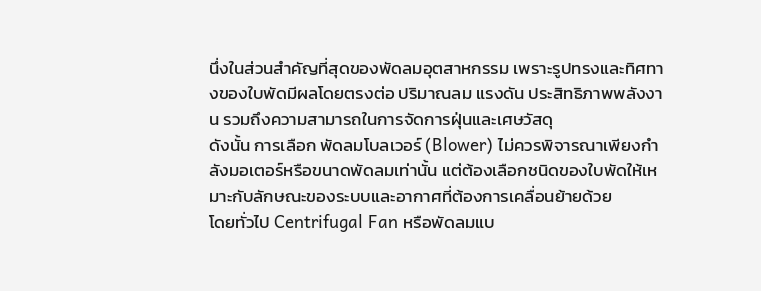นึ่งในส่วนสำคัญที่สุดของพัดลมอุตสาหกรรม เพราะรูปทรงและทิศทางของใบพัดมีผลโดยตรงต่อ ปริมาณลม แรงดัน ประสิทธิภาพพลังงาน รวมถึงความสามารถในการจัดการฝุ่นและเศษวัสดุ
ดังนั้น การเลือก พัดลมโบลเวอร์ (Blower) ไม่ควรพิจารณาเพียงกำลังมอเตอร์หรือขนาดพัดลมเท่านั้น แต่ต้องเลือกชนิดของใบพัดให้เหมาะกับลักษณะของระบบและอากาศที่ต้องการเคลื่อนย้ายด้วย
โดยทั่วไป Centrifugal Fan หรือพัดลมแบ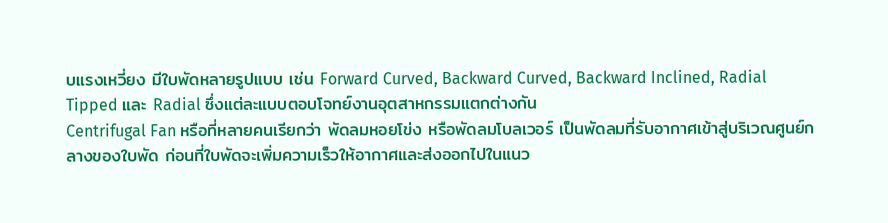บแรงเหวี่ยง มีใบพัดหลายรูปแบบ เช่น Forward Curved, Backward Curved, Backward Inclined, Radial Tipped และ Radial ซึ่งแต่ละแบบตอบโจทย์งานอุตสาหกรรมแตกต่างกัน
Centrifugal Fan หรือที่หลายคนเรียกว่า พัดลมหอยโข่ง หรือพัดลมโบลเวอร์ เป็นพัดลมที่รับอากาศเข้าสู่บริเวณศูนย์กลางของใบพัด ก่อนที่ใบพัดจะเพิ่มความเร็วให้อากาศและส่งออกไปในแนว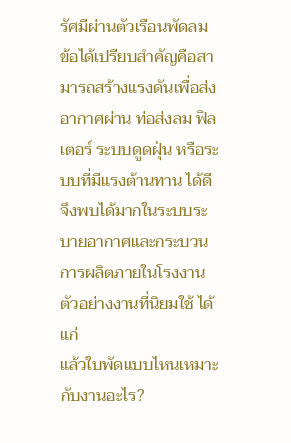รัศมีผ่านตัวเรือนพัดลม
ข้อได้เปรียบสำคัญคือสามารถสร้างแรงดันเพื่อส่งอากาศผ่าน ท่อส่งลม ฟิลเตอร์ ระบบดูดฝุ่น หรือระบบที่มีแรงต้านทาน ได้ดี จึงพบได้มากในระบบระบายอากาศและกระบวนการผลิตภายในโรงงาน
ตัวอย่างงานที่นิยมใช้ ได้แก่
แล้วใบพัดแบบไหนเหมาะกับงานอะไร?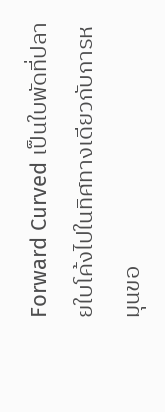Forward Curved เป็นใบพัดที่ปลายใบโค้งไปในทิศทางเดียวกับการหมุนขอ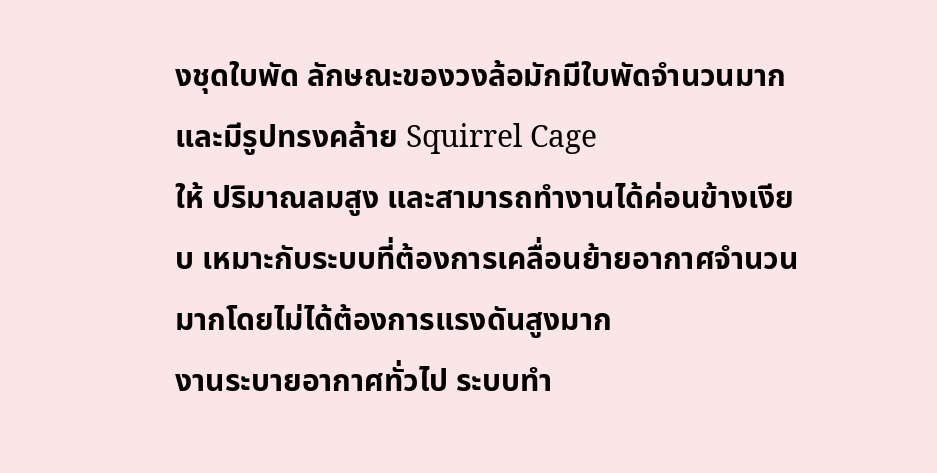งชุดใบพัด ลักษณะของวงล้อมักมีใบพัดจำนวนมากและมีรูปทรงคล้าย Squirrel Cage
ให้ ปริมาณลมสูง และสามารถทำงานได้ค่อนข้างเงียบ เหมาะกับระบบที่ต้องการเคลื่อนย้ายอากาศจำนวนมากโดยไม่ได้ต้องการแรงดันสูงมาก
งานระบายอากาศทั่วไป ระบบทำ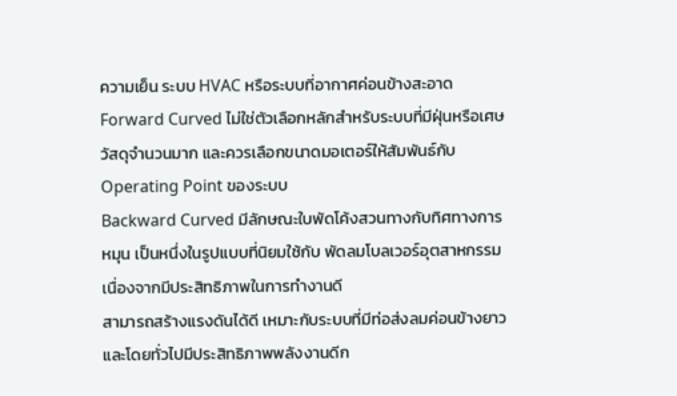ความเย็น ระบบ HVAC หรือระบบที่อากาศค่อนข้างสะอาด
Forward Curved ไม่ใช่ตัวเลือกหลักสำหรับระบบที่มีฝุ่นหรือเศษวัสดุจำนวนมาก และควรเลือกขนาดมอเตอร์ให้สัมพันธ์กับ Operating Point ของระบบ
Backward Curved มีลักษณะใบพัดโค้งสวนทางกับทิศทางการหมุน เป็นหนึ่งในรูปแบบที่นิยมใช้กับ พัดลมโบลเวอร์อุตสาหกรรม เนื่องจากมีประสิทธิภาพในการทำงานดี
สามารถสร้างแรงดันได้ดี เหมาะกับระบบที่มีท่อส่งลมค่อนข้างยาว และโดยทั่วไปมีประสิทธิภาพพลังงานดีก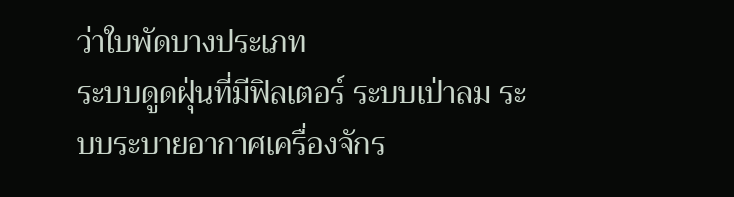ว่าใบพัดบางประเภท
ระบบดูดฝุ่นที่มีฟิลเตอร์ ระบบเป่าลม ระบบระบายอากาศเครื่องจักร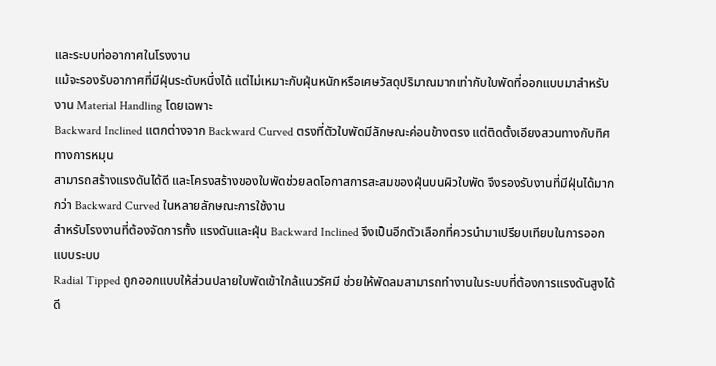และระบบท่ออากาศในโรงงาน
แม้จะรองรับอากาศที่มีฝุ่นระดับหนึ่งได้ แต่ไม่เหมาะกับฝุ่นหนักหรือเศษวัสดุปริมาณมากเท่ากับใบพัดที่ออกแบบมาสำหรับงาน Material Handling โดยเฉพาะ
Backward Inclined แตกต่างจาก Backward Curved ตรงที่ตัวใบพัดมีลักษณะค่อนข้างตรง แต่ติดตั้งเอียงสวนทางกับทิศทางการหมุน
สามารถสร้างแรงดันได้ดี และโครงสร้างของใบพัดช่วยลดโอกาสการสะสมของฝุ่นบนผิวใบพัด จึงรองรับงานที่มีฝุ่นได้มากกว่า Backward Curved ในหลายลักษณะการใช้งาน
สำหรับโรงงานที่ต้องจัดการทั้ง แรงดันและฝุ่น Backward Inclined จึงเป็นอีกตัวเลือกที่ควรนำมาเปรียบเทียบในการออกแบบระบบ
Radial Tipped ถูกออกแบบให้ส่วนปลายใบพัดเข้าใกล้แนวรัศมี ช่วยให้พัดลมสามารถทำงานในระบบที่ต้องการแรงดันสูงได้ดี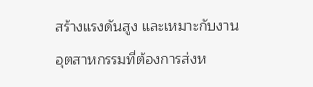สร้างแรงดันสูง และเหมาะกับงานอุตสาหกรรมที่ต้องการส่งห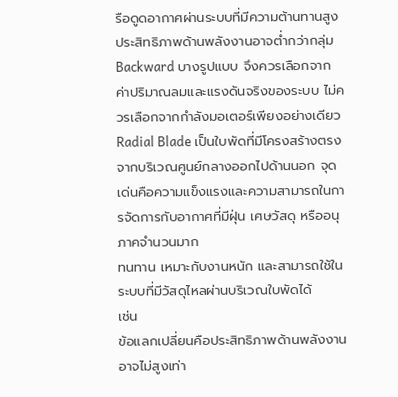รือดูดอากาศผ่านระบบที่มีความต้านทานสูง
ประสิทธิภาพด้านพลังงานอาจต่ำกว่ากลุ่ม Backward บางรูปแบบ จึงควรเลือกจากค่าปริมาณลมและแรงดันจริงของระบบ ไม่ควรเลือกจากกำลังมอเตอร์เพียงอย่างเดียว
Radial Blade เป็นใบพัดที่มีโครงสร้างตรงจากบริเวณศูนย์กลางออกไปด้านนอก จุดเด่นคือความแข็งแรงและความสามารถในการจัดการกับอากาศที่มีฝุ่น เศษวัสดุ หรืออนุภาคจำนวนมาก
ทนทาน เหมาะกับงานหนัก และสามารถใช้ในระบบที่มีวัสดุไหลผ่านบริเวณใบพัดได้
เช่น
ข้อแลกเปลี่ยนคือประสิทธิภาพด้านพลังงานอาจไม่สูงเท่า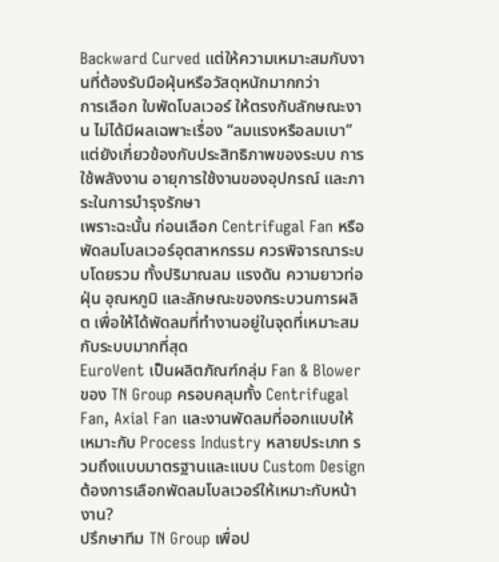Backward Curved แต่ให้ความเหมาะสมกับงานที่ต้องรับมือฝุ่นหรือวัสดุหนักมากกว่า
การเลือก ใบพัดโบลเวอร์ ให้ตรงกับลักษณะงาน ไม่ได้มีผลเฉพาะเรื่อง “ลมแรงหรือลมเบา” แต่ยังเกี่ยวข้องกับประสิทธิภาพของระบบ การใช้พลังงาน อายุการใช้งานของอุปกรณ์ และภาระในการบำรุงรักษา
เพราะฉะนั้น ก่อนเลือก Centrifugal Fan หรือพัดลมโบลเวอร์อุตสาหกรรม ควรพิจารณาระบบโดยรวม ทั้งปริมาณลม แรงดัน ความยาวท่อ ฝุ่น อุณหภูมิ และลักษณะของกระบวนการผลิต เพื่อให้ได้พัดลมที่ทำงานอยู่ในจุดที่เหมาะสมกับระบบมากที่สุด
EuroVent เป็นผลิตภัณฑ์กลุ่ม Fan & Blower ของ TN Group ครอบคลุมทั้ง Centrifugal Fan, Axial Fan และงานพัดลมที่ออกแบบให้เหมาะกับ Process Industry หลายประเภท รวมถึงแบบมาตรฐานและแบบ Custom Design
ต้องการเลือกพัดลมโบลเวอร์ให้เหมาะกับหน้างาน?
ปรึกษาทีม TN Group เพื่อป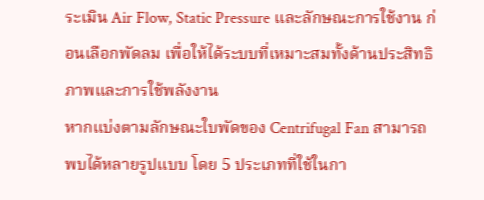ระเมิน Air Flow, Static Pressure และลักษณะการใช้งาน ก่อนเลือกพัดลม เพื่อให้ได้ระบบที่เหมาะสมทั้งด้านประสิทธิภาพและการใช้พลังงาน
หากแบ่งตามลักษณะใบพัดของ Centrifugal Fan สามารถพบได้หลายรูปแบบ โดย 5 ประเภทที่ใช้ในกา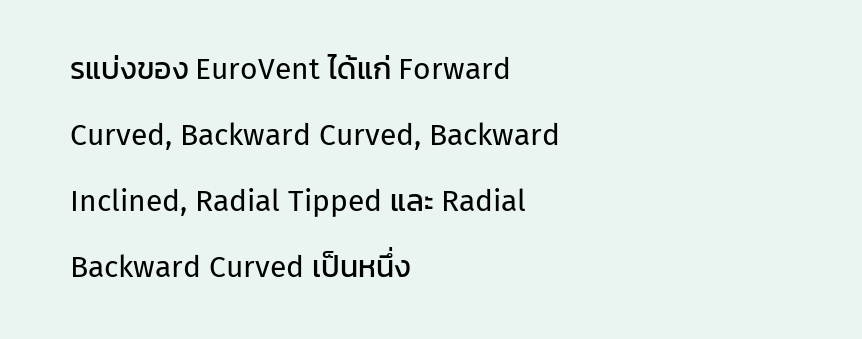รแบ่งของ EuroVent ได้แก่ Forward Curved, Backward Curved, Backward Inclined, Radial Tipped และ Radial
Backward Curved เป็นหนึ่ง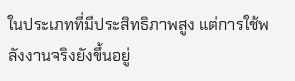ในประเภทที่มีประสิทธิภาพสูง แต่การใช้พลังงานจริงยังขึ้นอยู่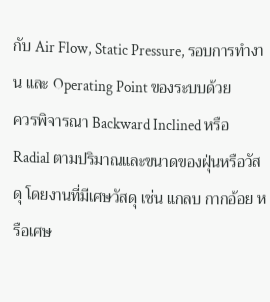กับ Air Flow, Static Pressure, รอบการทำงาน และ Operating Point ของระบบด้วย
ควรพิจารณา Backward Inclined หรือ Radial ตามปริมาณและขนาดของฝุ่นหรือวัสดุ โดยงานที่มีเศษวัสดุ เช่น แกลบ กากอ้อย หรือเศษ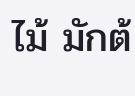ไม้ มักต้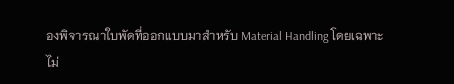องพิจารณาใบพัดที่ออกแบบมาสำหรับ Material Handling โดยเฉพาะ
ไม่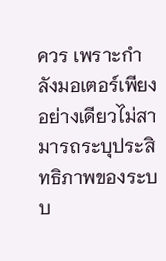ควร เพราะกำลังมอเตอร์เพียงอย่างเดียวไม่สามารถระบุประสิทธิภาพของระบบ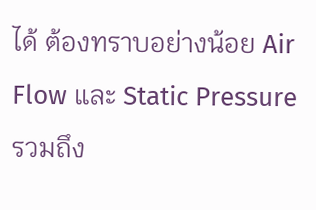ได้ ต้องทราบอย่างน้อย Air Flow และ Static Pressure รวมถึง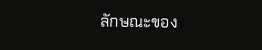ลักษณะของ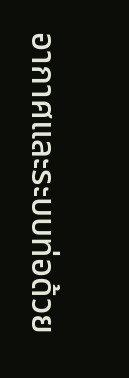อากาศและระบบท่อด้วย